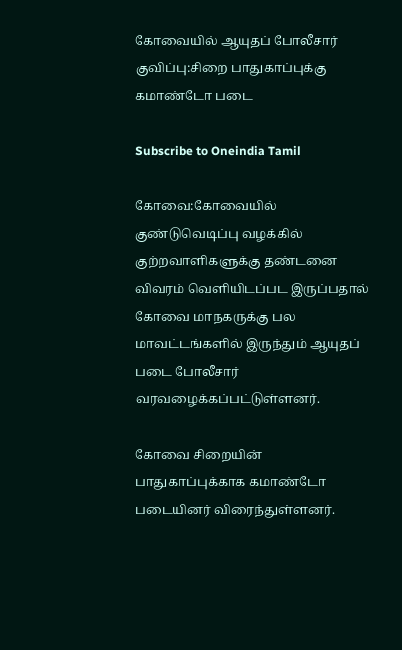கோவையில் ஆயுதப் போலீசார் குவிப்பு:சிறை பாதுகாப்புக்கு கமாண்டோ படை

Subscribe to Oneindia Tamil

கோவை:கோவையில் குண்டுவெடிப்பு வழக்கில் குற்றவாளிகளுக்கு தண்டனை விவரம் வெளியிடப்பட இருப்பதால் கோவை மாநகருக்கு பல மாவட்டங்களில் இருந்தும் ஆயுதப் படை போலீசார் வரவழைக்கப்பட்டுள்ளனர்.

கோவை சிறையின் பாதுகாப்புக்காக கமாண்டோ படையினர் விரைந்துள்ளனர்.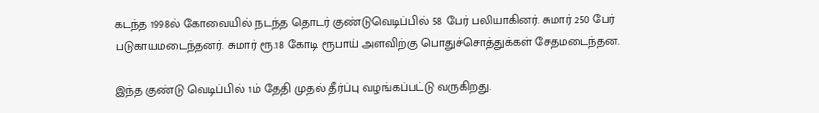கடந்த 1998ல் கோவையில் நடந்த தொடர் குண்டுவெடிப்பில் 58 பேர் பலியாகினர். சுமார் 250 பேர் படுகாயமடைந்தனர். சுமார் ரூ.18 கோடி ரூபாய் அளவிற்கு பொதுச்சொத்துக்கள் சேதமடைந்தன.

இந்த குண்டு வெடிப்பில் 1ம் தேதி முதல் தீர்ப்பு வழங்கப்பட்டு வருகிறது.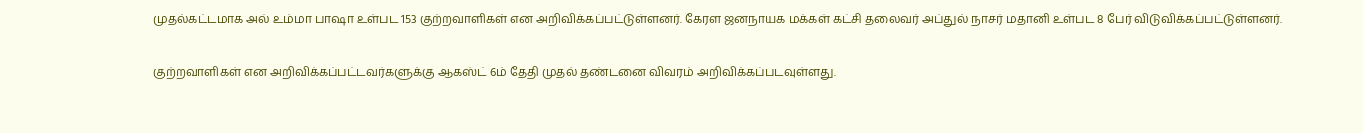முதல்கட்டமாக அல் உம்மா பாஷா உள்பட 153 குற்றவாளிகள் என அறிவிக்கப்பட்டுள்ளனர். கேரள ஜனநாயக மக்கள் கட்சி தலைவர் அப்துல் நாசர் மதானி உள்பட 8 பேர் விடுவிக்கப்பட்டுள்ளனர்.

குற்றவாளிகள் என அறிவிக்கப்பட்டவர்களுக்கு ஆகஸ்ட் 6ம் தேதி முதல் தண்டனை விவரம் அறிவிக்கப்படவுள்ளது.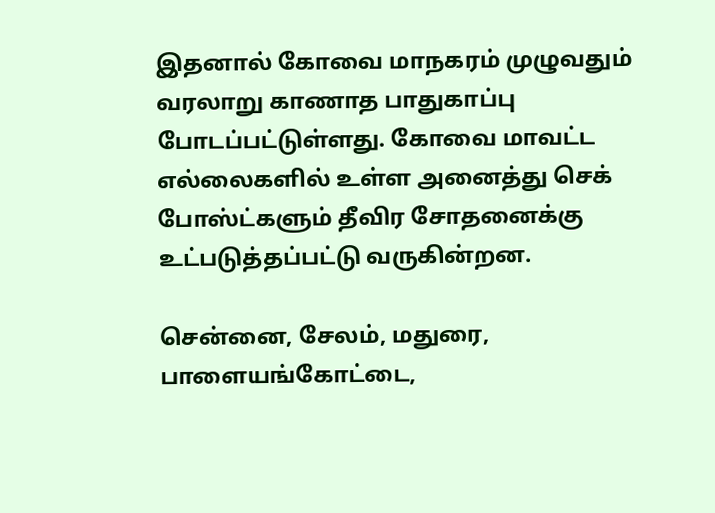இதனால் கோவை மாநகரம் முழுவதும் வரலாறு காணாத பாதுகாப்பு போடப்பட்டுள்ளது. கோவை மாவட்ட எல்லைகளில் உள்ள அனைத்து செக் போஸ்ட்களும் தீவிர சோதனைக்கு உட்படுத்தப்பட்டு வருகின்றன.

சென்னை, சேலம், மதுரை, பாளையங்கோட்டை,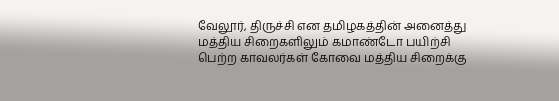வேலூர், திருச்சி என தமிழகத்தின் அனைத்து மத்திய சிறைகளிலும் கமாண்டோ பயிற்சி பெற்ற காவலர்கள் கோவை மத்திய சிறைக்கு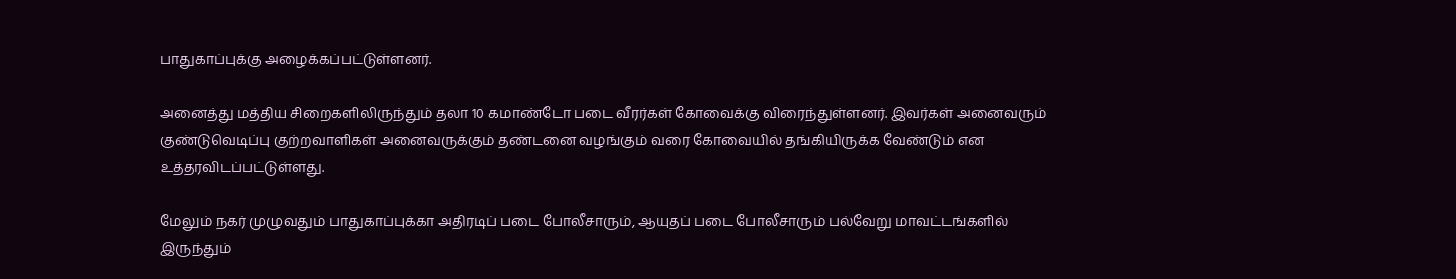பாதுகாப்புக்கு அழைக்கப்பட்டுள்ளனர்.

அனைத்து மத்திய சிறைகளிலிருந்தும் தலா 10 கமாண்டோ படை வீரர்கள் கோவைக்கு விரைந்துள்ளனர். இவர்கள் அனைவரும் குண்டுவெடிப்பு குற்றவாளிகள் அனைவருக்கும் தண்டனை வழங்கும் வரை கோவையில் தங்கியிருக்க வேண்டும் என உத்தரவிடப்பட்டுள்ளது.

மேலும் நகர் முழுவதும் பாதுகாப்புக்கா அதிரடிப் படை போலீசாரும், ஆயுதப் படை போலீசாரும் பல்வேறு மாவட்டங்களில் இருந்தும்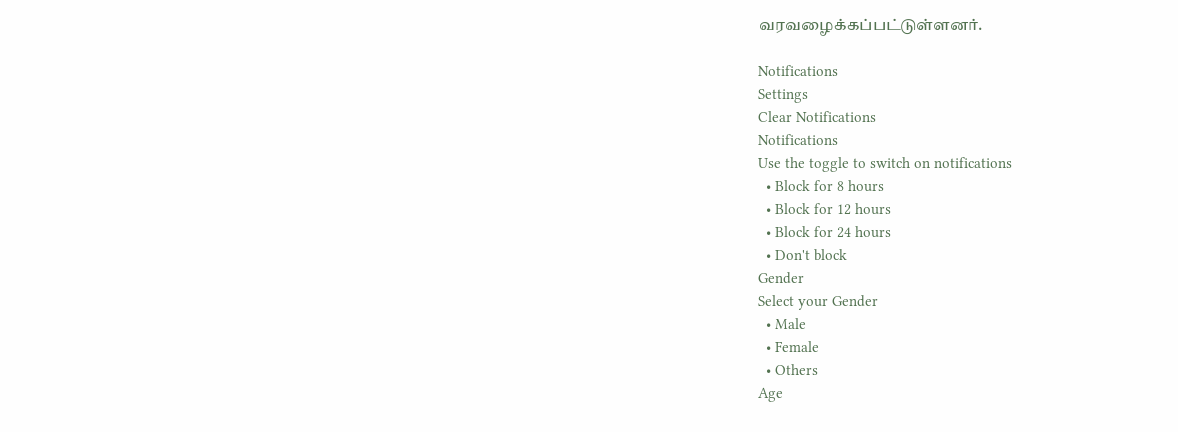வரவழைக்கப்பட்டுள்ளனர்.

Notifications
Settings
Clear Notifications
Notifications
Use the toggle to switch on notifications
  • Block for 8 hours
  • Block for 12 hours
  • Block for 24 hours
  • Don't block
Gender
Select your Gender
  • Male
  • Female
  • Others
Age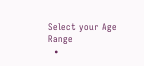Select your Age Range
  •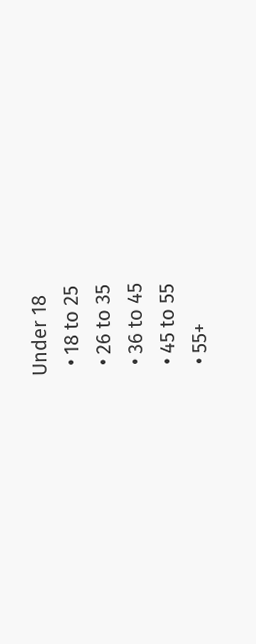Under 18
  • 18 to 25
  • 26 to 35
  • 36 to 45
  • 45 to 55
  • 55+